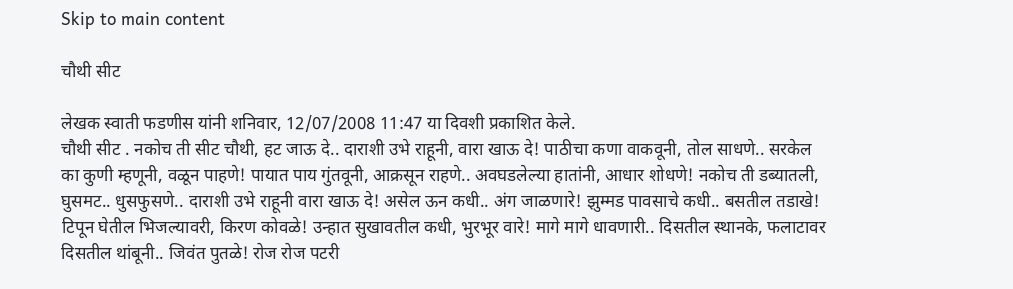Skip to main content

चौथी सीट

लेखक स्वाती फडणीस यांनी शनिवार, 12/07/2008 11:47 या दिवशी प्रकाशित केले.
चौथी सीट . नकोच ती सीट चौथी, हट जाऊ दे.. दाराशी उभे राहूनी, वारा खाऊ दे! पाठीचा कणा वाकवूनी, तोल साधणे.. सरकेल का कुणी म्हणूनी, वळून पाहणे! पायात पाय गुंतवूनी, आक्रसून राहणे.. अवघडलेल्या हातांनी, आधार शोधणे! नकोच ती डब्यातली, घुसमट.. धुसफुसणे.. दाराशी उभे राहूनी वारा खाऊ दे! असेल ऊन कधी.. अंग जाळणारे! झुम्मड पावसाचे कधी.. बसतील तडाखे! टिपून घेतील भिजल्यावरी, किरण कोवळे! उन्हात सुखावतील कधी, भुरभूर वारे! मागे मागे धावणारी.. दिसतील स्थानके, फलाटावर दिसतील थांबूनी.. जिवंत पुतळे! रोज रोज पटरी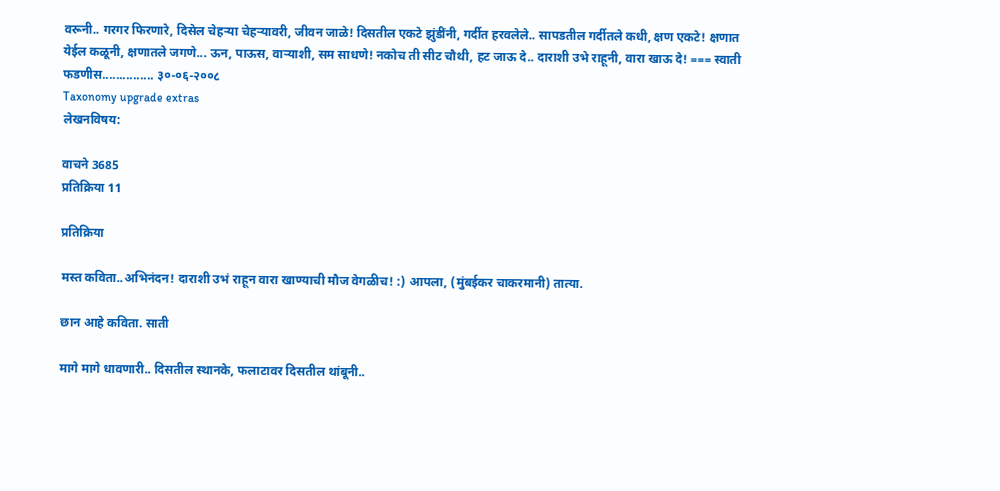वरूनी.. गरगर फिरणारे, दिसेल चेहर्‍या चेहर्‍यावरी, जीवन जाळे! दिसतील एकटे झुंडींनी, गर्दीत हरवलेले.. सापडतील गर्दीतले कधी, क्षण एकटे! क्षणात येईल कळूनी, क्षणातले जगणे... ऊन, पाऊस, वाऱ्याशी, सम साधणे! नकोच ती सीट चौथी, हट जाऊ दे.. दाराशी उभे राहूनी, वारा खाऊ दे! === स्वाती फडणीस............... ३०-०६-२००८
Taxonomy upgrade extras
लेखनविषय:

वाचने 3685
प्रतिक्रिया 11

प्रतिक्रिया

मस्त कविता..अभिनंदन! दाराशी उभं राहून वारा खाण्याची मौज वेगळीच! :) आपला, (मुंबईकर चाकरमानी) तात्या.

छान आहे कविता. साती

मागे मागे धावणारी.. दिसतील स्थानके, फलाटावर दिसतील थांबूनी..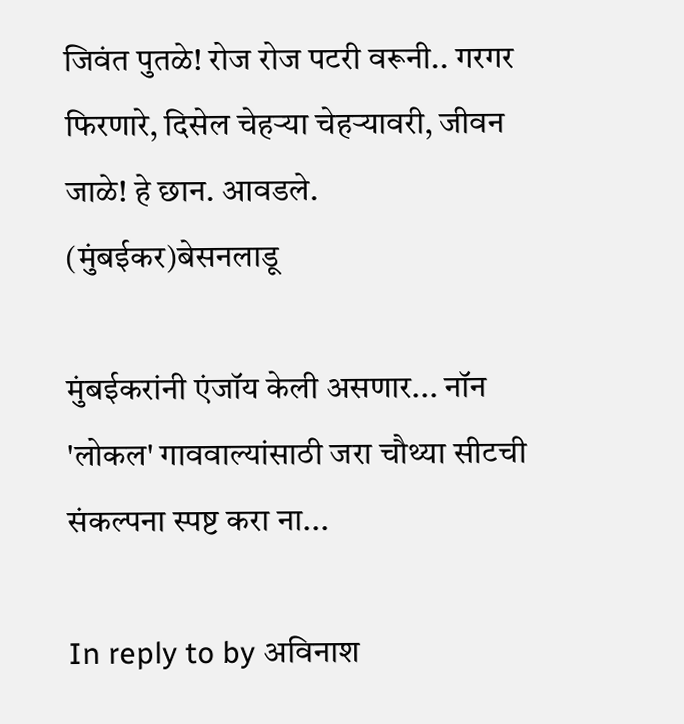जिवंत पुतळे! रोज रोज पटरी वरूनी.. गरगर फिरणारे, दिसेल चेहर्‍या चेहर्‍यावरी, जीवन जाळे! हे छान. आवडले. (मुंबईकर)बेसनलाडू

मुंबईकरांनी एंजॉय केली असणार... नॉन 'लोकल' गाववाल्यांसाठी जरा चौथ्या सीटची संकल्पना स्पष्ट करा ना...

In reply to by अविनाश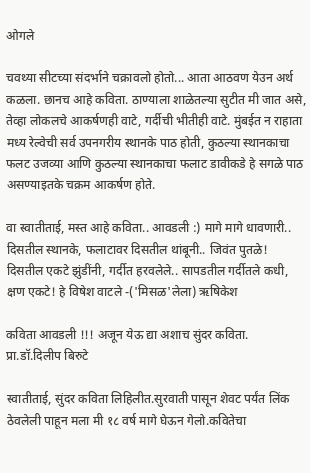ओगले

चवथ्या सीटच्या संदर्भाने चक्रावलो होतो... आता आठवण येउन अर्थ कळला. छानच आहे कविता. ठाण्याला शाळेतल्या सुटीत मी जात असे, तेव्हा लोकलचे आकर्षणही वाटे, गर्दीची भीतीही वाटे. मुंबईत न राहाता मध्य रेल्वेची सर्व उपनगरीय स्थानके पाठ होती, कुठल्या स्थानकाचा फलट उजव्या आणि कुठल्या स्थानकाचा फलाट डावीकडे हे सगळे पाठ असण्याइतके चक्रम आकर्षण होते.

वा स्वातीताई, मस्त आहे कविता.. आवडली :) मागे मागे धावणारी.. दिसतील स्थानके, फलाटावर दिसतील थांबूनी.. जिवंत पुतळे! दिसतील एकटे झुंडींनी, गर्दीत हरवलेले.. सापडतील गर्दीतले कधी, क्षण एकटे! हे विषेश वाटले -('मिसळ'लेला) ऋषिकेश

कविता आवडली !!! अजून येऊ द्या अशाच सुंदर कविता.
प्रा.डॉ.दिलीप बिरुटे

स्वातीताई, सुंदर कविता लिहिलीत.सुरवाती पासून शेवट पर्यंत लिंक ठेवलेली पाहून मला मी १८ वर्ष मागे घेऊन गेलो.कवितेचा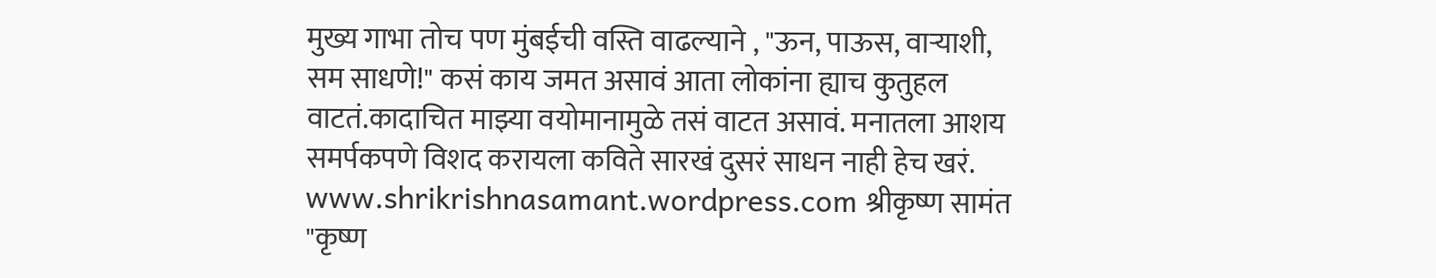मुख्य गाभा तोच पण मुंबईची वस्ति वाढल्याने , "ऊन, पाऊस, वाऱ्याशी, सम साधणे!" कसं काय जमत असावं आता लोकांना ह्याच कुतुहल वाटतं.कादाचित माझ्या वयोमानामुळे तसं वाटत असावं. मनातला आशय समर्पकपणे विशद करायला कविते सारखं दुसरं साधन नाही हेच खरं. www.shrikrishnasamant.wordpress.com श्रीकृष्ण सामंत "कृष्ण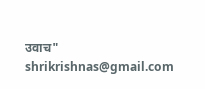उवाच" shrikrishnas@gmail.com